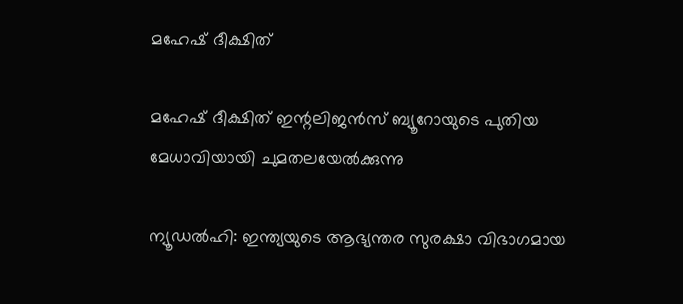മഹേഷ് ദീക്ഷിത്

മഹേഷ് ദീക്ഷിത് ഇന്റലിജൻസ് ബ്യൂറോയുടെ പുതിയ മേധാവിയായി ചുമതലയേൽക്കുന്നു

ന്യൂഡൽഹി: ഇന്ത്യയുടെ ആഭ്യന്തര സുരക്ഷാ വിഭാഗമായ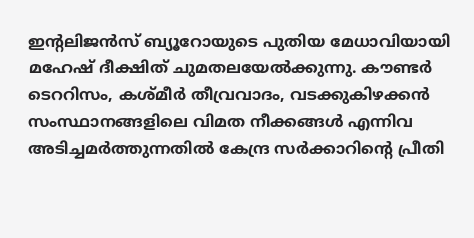ഇന്റലിജൻസ് ബ്യൂറോയുടെ പുതിയ മേധാവിയായി മഹേഷ് ദീക്ഷിത് ചുമതലയേൽക്കുന്നു. കൗണ്ടർ ടെററിസം, കശ്മീർ തീവ്രവാദം, വടക്കുകിഴക്കൻ സംസ്ഥാനങ്ങളിലെ വിമത നീക്കങ്ങൾ എന്നിവ അടിച്ചമർത്തുന്നതിൽ കേന്ദ്ര സർക്കാറിന്റെ പ്രീതി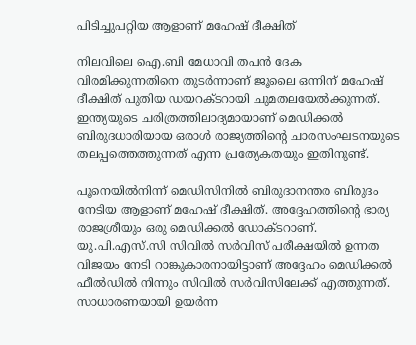പിടിച്ചുപറ്റിയ ആളാണ് മഹേഷ് ദീക്ഷിത്

നിലവിലെ ഐ.ബി മേധാവി തപൻ ദേക വിരമിക്കുന്നതിനെ തുടർന്നാണ് ജൂലൈ ഒന്നിന് മഹേഷ് ദീക്ഷിത് പുതിയ ഡയറക്ടറായി ചുമതലയേൽക്കുന്നത്. ഇന്ത്യയുടെ ചരിത്രത്തിലാദ്യമായാണ് മെഡിക്കൽ ബിരുദധാരിയായ ഒരാൾ രാജ്യത്തിന്റെ ചാരസംഘടനയുടെ തലപ്പത്തെത്തുന്നത് എന്ന പ്രത്യേകതയും ഇതിനുണ്ട്.

പൂനെയിൽനിന്ന് മെഡിസിനിൽ ബിരുദാനന്തര ബിരുദം നേടിയ ആളാണ് മഹേഷ് ദീക്ഷിത്. അദ്ദേഹത്തിന്റെ ഭാര്യ രാജശ്രീയും ഒരു മെഡിക്കൽ ഡോക്ടറാണ്. യു.പി.എസ്.സി സിവിൽ സർവിസ് പരീക്ഷയിൽ ഉന്നത വിജയം നേടി റാങ്കുകാരനായിട്ടാണ് അദ്ദേഹം മെഡിക്കൽ ഫീൽഡിൽ നിന്നും സിവിൽ സർവിസിലേക്ക് എത്തുന്നത്. സാധാരണയായി ഉയർന്ന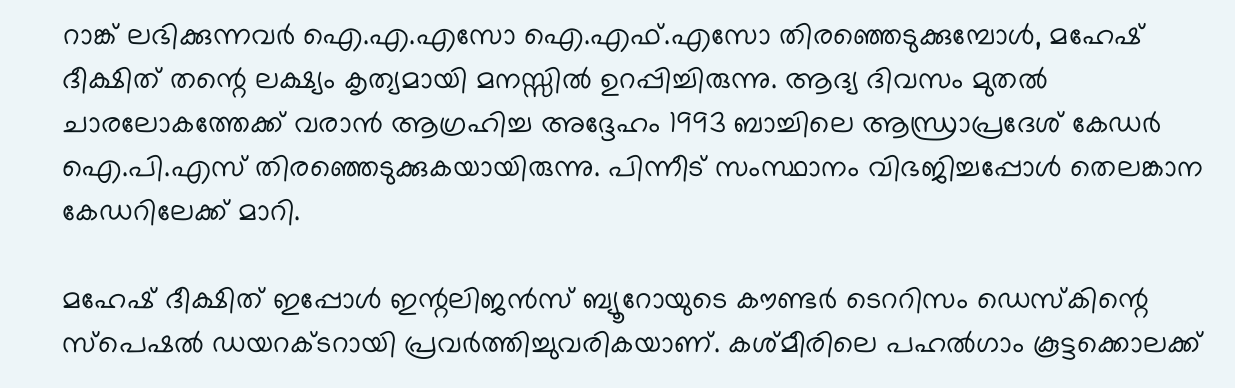റാങ്ക് ലഭിക്കുന്നവർ ഐ.എ.എസോ ഐ.എഫ്.എസോ തിരഞ്ഞെടുക്കുമ്പോൾ, മഹേഷ് ദീക്ഷിത് തന്റെ ലക്ഷ്യം കൃത്യമായി മനസ്സിൽ ഉറപ്പിച്ചിരുന്നു. ആദ്യ ദിവസം മുതൽ ചാരലോകത്തേക്ക് വരാൻ ആഗ്രഹിച്ച അദ്ദേഹം 1993 ബാച്ചിലെ ആന്ധ്രാപ്രദേശ് കേഡർ ഐ.പി.എസ് തിരഞ്ഞെടുക്കുകയായിരുന്നു. പിന്നീട് സംസ്ഥാനം വിഭജിച്ചപ്പോൾ തെലങ്കാന കേഡറിലേക്ക് മാറി.

മഹേഷ് ദീക്ഷിത് ഇപ്പോൾ ഇന്റലിജൻസ് ബ്യൂറോയുടെ കൗണ്ടർ ടെററിസം ഡെസ്കിന്റെ സ്പെഷൽ ഡയറക്ടറായി പ്രവർത്തിച്ചുവരികയാണ്. കശ്മീരിലെ പഹൽഗാം കൂട്ടക്കൊലക്ക്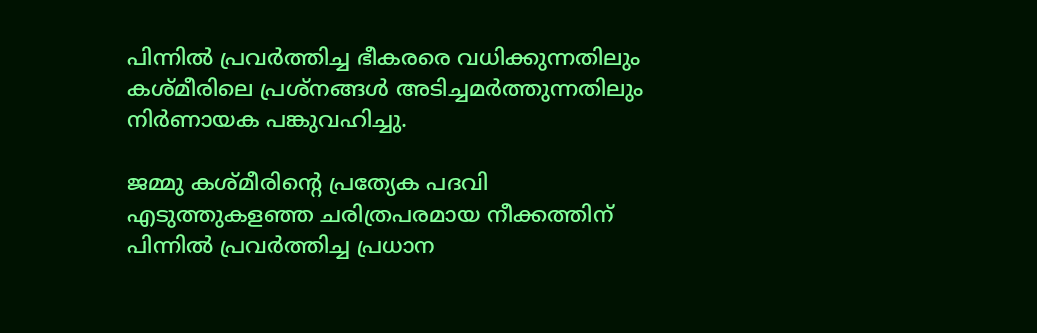പിന്നിൽ പ്രവർത്തിച്ച ഭീകരരെ വധിക്കുന്നതിലും കശ്മീരിലെ പ്രശ്നങ്ങൾ അടിച്ചമർത്തുന്നതിലും നിർണായക പങ്കുവഹിച്ചു.

ജമ്മു കശ്മീരിന്റെ പ്രത്യേക പദവി എടുത്തുകളഞ്ഞ ചരിത്രപരമായ നീക്കത്തിന് പിന്നിൽ പ്രവർത്തിച്ച പ്രധാന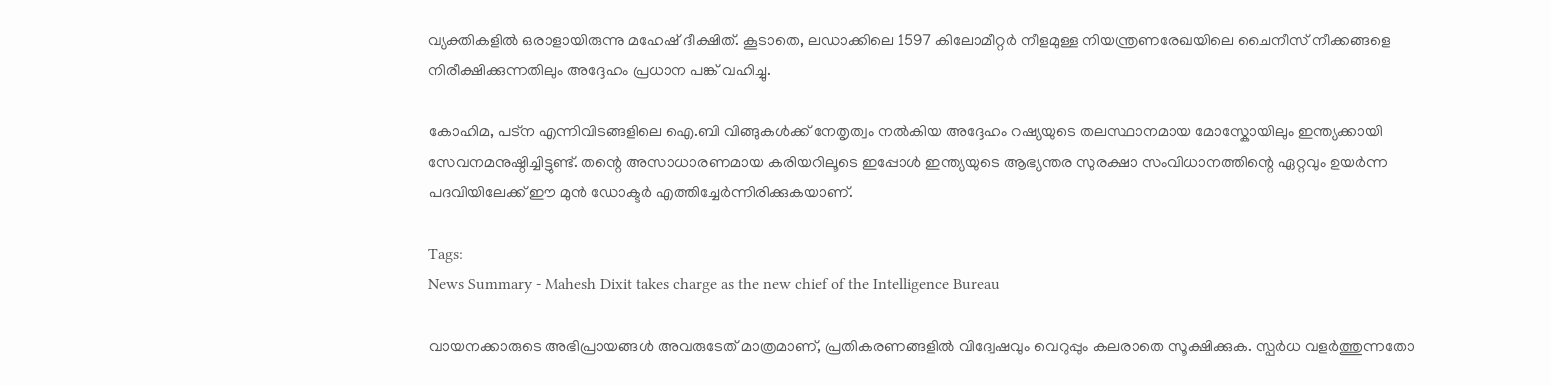വ്യക്തികളിൽ ഒരാളായിരുന്നു മഹേഷ് ദീക്ഷിത്. കൂടാതെ, ലഡാക്കിലെ 1597 കിലോമീറ്റർ നീളമുള്ള നിയന്ത്രണരേഖയിലെ ചൈനീസ് നീക്കങ്ങളെ നിരീക്ഷിക്കുന്നതിലും അദ്ദേഹം പ്രധാന പങ്ക് വഹിച്ചു.

കോഹിമ, പട്ന എന്നിവിടങ്ങളിലെ ഐ.ബി വിങ്ങുകൾക്ക് നേതൃത്വം നൽകിയ അദ്ദേഹം റഷ്യയുടെ തലസ്ഥാനമായ മോസ്കോയിലും ഇന്ത്യക്കായി സേവനമനുഷ്ഠിച്ചിട്ടുണ്ട്. തന്റെ അസാധാരണമായ കരിയറിലൂടെ ഇപ്പോൾ ഇന്ത്യയുടെ ആഭ്യന്തര സുരക്ഷാ സംവിധാനത്തിന്റെ ഏറ്റവും ഉയർന്ന പദവിയിലേക്ക് ഈ മുൻ ഡോക്ടർ എത്തിച്ചേർന്നിരിക്കുകയാണ്.

Tags:
News Summary - Mahesh Dixit takes charge as the new chief of the Intelligence Bureau

വായനക്കാരുടെ അഭിപ്രായങ്ങള്‍ അവരുടേത് മാത്രമാണ്, പ്രതികരണങ്ങളിൽ വിദ്വേഷവും വെറുപ്പും കലരാതെ സൂക്ഷിക്കുക. സ്പർധ വളർത്തുന്നതോ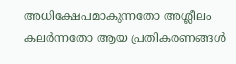അധിക്ഷേപമാകുന്നതോ അശ്ലീലം കലർന്നതോ ആയ പ്രതികരണങ്ങൾ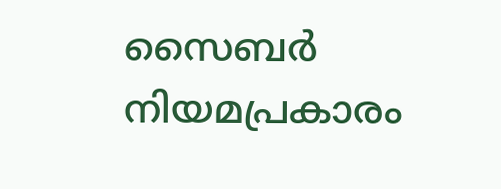സൈബർ നിയമപ്രകാരം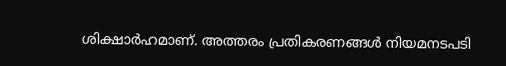ശിക്ഷാർഹമാണ്. അത്തരം പ്രതികരണങ്ങൾ നിയമനടപടി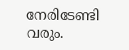നേരിടേണ്ടി വരും.